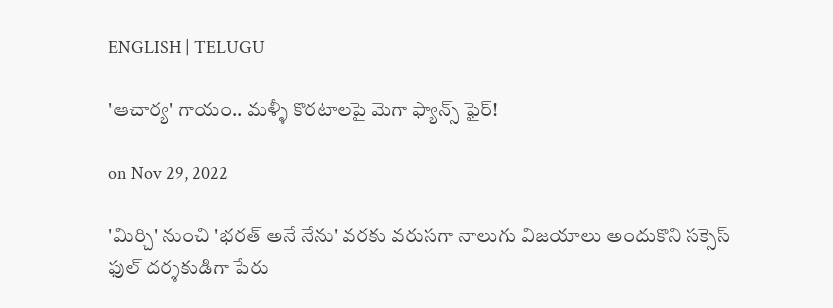ENGLISH | TELUGU

'ఆచార్య' గాయం.. మళ్ళీ కొరటాలపై మెగా ఫ్యాన్స్ ఫైర్!

on Nov 29, 2022

'మిర్చి' నుంచి 'భరత్ అనే నేను' వరకు వరుసగా నాలుగు విజయాలు అందుకొని సక్సెస్ ఫుల్ దర్శకుడిగా పేరు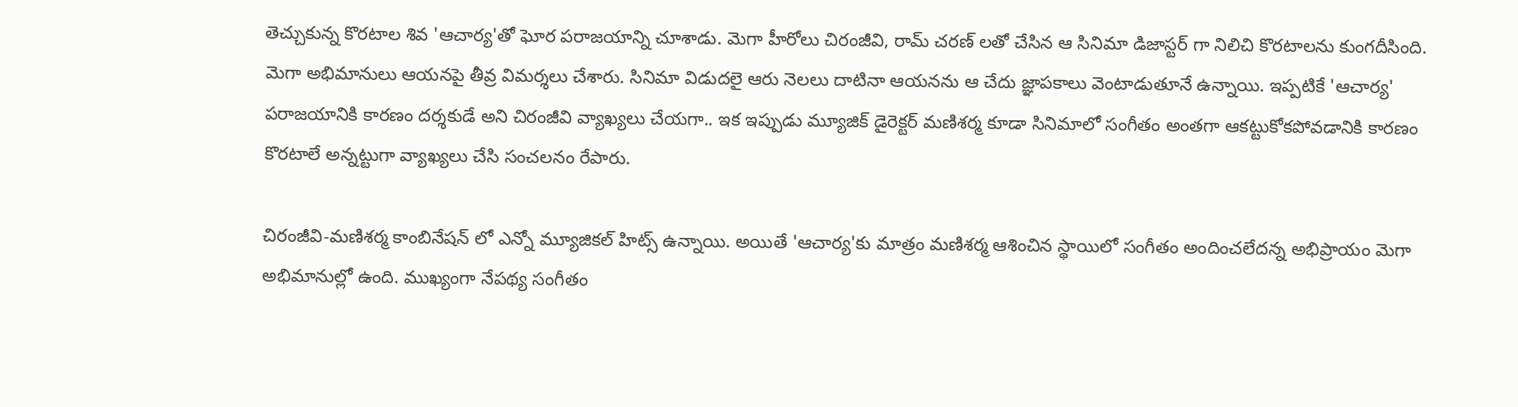తెచ్చుకున్న కొరటాల శివ 'ఆచార్య'తో ఘోర పరాజయాన్ని చూశాడు. మెగా హీరోలు చిరంజీవి, రామ్ చరణ్ లతో చేసిన ఆ సినిమా డిజాస్టర్ గా నిలిచి కొరటాలను కుంగదీసింది. మెగా అభిమానులు ఆయనపై తీవ్ర విమర్శలు చేశారు. సినిమా విడుదలై ఆరు నెలలు దాటినా ఆయనను ఆ చేదు జ్ఞాపకాలు వెంటాడుతూనే ఉన్నాయి. ఇప్పటికే 'ఆచార్య' పరాజయానికి కారణం దర్శకుడే అని చిరంజీవి వ్యాఖ్యలు చేయగా.. ఇక ఇప్పుడు మ్యూజిక్ డైరెక్టర్ మణిశర్మ కూడా సినిమాలో సంగీతం అంతగా ఆకట్టుకోకపోవడానికి కారణం కొరటాలే అన్నట్టుగా వ్యాఖ్యలు చేసి సంచలనం రేపారు.

చిరంజీవి-మణిశర్మ కాంబినేషన్ లో ఎన్నో మ్యూజికల్ హిట్స్ ఉన్నాయి. అయితే 'ఆచార్య'కు మాత్రం మణిశర్మ ఆశించిన స్థాయిలో సంగీతం అందించలేదన్న అభిప్రాయం మెగా అభిమానుల్లో ఉంది. ముఖ్యంగా నేపథ్య సంగీతం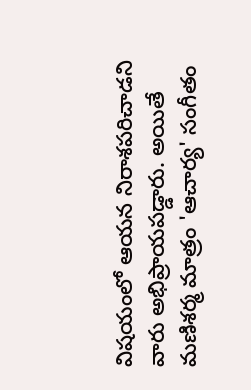విషయంలో ఆయన నిరాశపరిచాడని వారు అభిప్రాయపడ్డారు. అయితే మణిశర్మ మాత్రం 'ఆచార్య' సంగీతం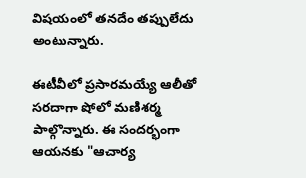విషయంలో తనదేం తప్పులేదు అంటున్నారు.

ఈటీవీలో ప్రసారమయ్యే ఆలీతో సరదాగా షోలో మణిశర్మ పాల్గొన్నారు. ఈ సందర్భంగా ఆయనకు "ఆచార్య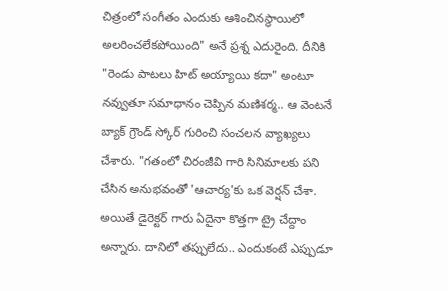చిత్రంలో సంగీతం ఎందుకు ఆశించినస్థాయిలో అలరించలేకపోయింది" అనే ప్రశ్న ఎదురైంది. దీనికి "రెండు పాటలు హిట్ అయ్యాయి కదా" అంటూ నవ్వుతూ సమాధానం చెప్పిన మణిశర్మ.. ఆ వెంటనే బ్యాక్ గ్రౌండ్ స్కోర్ గురించి సంచలన వ్యాఖ్యలు చేశారు. "గతంలో చిరంజీవి గారి సినిమాలకు పని చేసిన అనుభవంతో 'ఆచార్య'కు ఒక వెర్షన్ చేశా. అయితే డైరెక్టర్ గారు ఏదైనా కొత్తగా ట్రై చేద్దాం అన్నారు. దానిలో తప్పులేదు.. ఎందుకంటే ఎప్పుడూ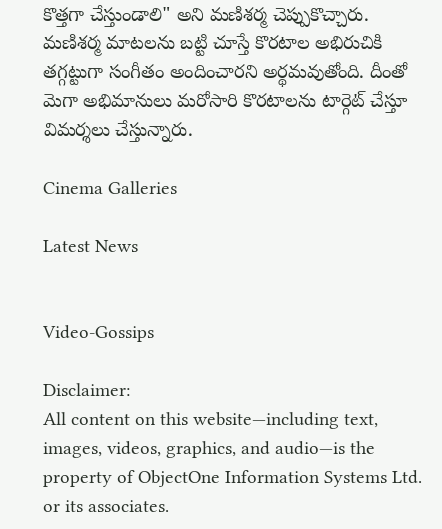కొత్తగా చేస్తుండాలి" అని మణిశర్మ చెప్పుకొచ్చారు. మణిశర్మ మాటలను బట్టి చూస్తే కొరటాల అభిరుచికి తగ్గట్టుగా సంగీతం అందించారని అర్థమవుతోంది. దీంతో మెగా అభిమానులు మరోసారి కొరటాలను టార్గెట్ చేస్తూ విమర్శలు చేస్తున్నారు.

Cinema Galleries

Latest News


Video-Gossips

Disclaimer:
All content on this website—including text, images, videos, graphics, and audio—is the property of ObjectOne Information Systems Ltd. or its associates.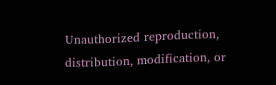Unauthorized reproduction, distribution, modification, or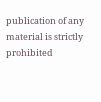publication of any material is strictly prohibited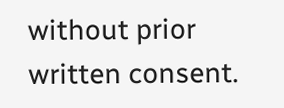without prior written consent.